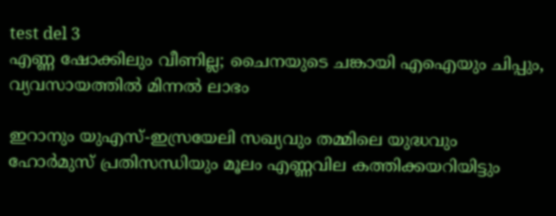test del 3
എണ്ണ ഷോക്കിലും വീണില്ല; ചൈനയുടെ ചങ്കായി എഐയും ചിപ്പും, വ്യവസായത്തിൽ മിന്നൽ ലാഭം

ഇറാനും യുഎസ്-ഇസ്രയേലി സഖ്യവും തമ്മിലെ യുദ്ധവും ഹോർമുസ് പ്രതിസന്ധിയും മൂലം എണ്ണവില കത്തിക്കയറിയിട്ടും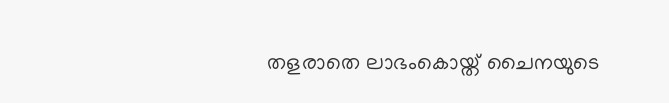തളരാതെ ലാഭംകൊയ്ത് ചൈനയുടെ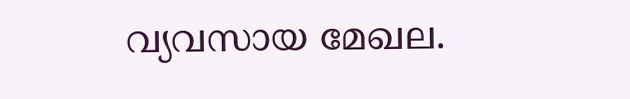വ്യവസായ മേഖല.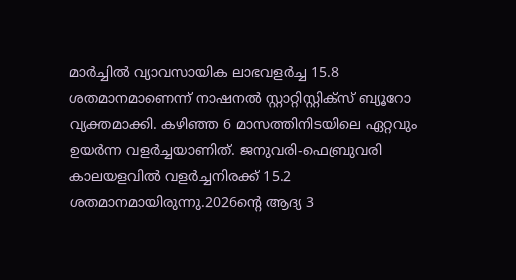മാർച്ചിൽ വ്യാവസായിക ലാഭവളർച്ച 15.8 ശതമാനമാണെന്ന് നാഷനൽ സ്റ്റാറ്റിസ്റ്റിക്സ് ബ്യൂറോ വ്യക്തമാക്കി. കഴിഞ്ഞ 6 മാസത്തിനിടയിലെ ഏറ്റവും ഉയർന്ന വളർച്ചയാണിത്. ജനുവരി-ഫെബ്രുവരി കാലയളവിൽ വളർച്ചനിരക്ക് 15.2 ശതമാനമായിരുന്നു.2026ന്റെ ആദ്യ 3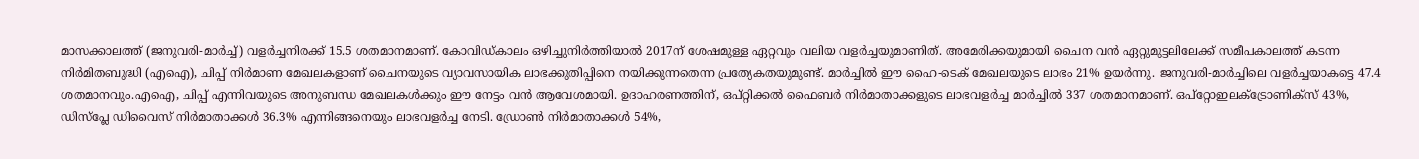മാസക്കാലത്ത് (ജനുവരി-മാർച്ച്) വളർച്ചനിരക്ക് 15.5 ശതമാനമാണ്. കോവിഡ്കാലം ഒഴിച്ചുനിർത്തിയാൽ 2017ന് ശേഷമുള്ള ഏറ്റവും വലിയ വളർച്ചയുമാണിത്. അമേരിക്കയുമായി ചൈന വൻ ഏറ്റുമുട്ടലിലേക്ക് സമീപകാലത്ത് കടന്ന നിർമിതബുദ്ധി (എഐ), ചിപ്പ് നിർമാണ മേഖലകളാണ് ചൈനയുടെ വ്യാവസായിക ലാഭക്കുതിപ്പിനെ നയിക്കുന്നതെന്ന പ്രത്യേകതയുമുണ്ട്. മാർച്ചിൽ ഈ ഹൈ-ടെക് മേഖലയുടെ ലാഭം 21% ഉയർന്നു. ജനുവരി-മാർച്ചിലെ വളർച്ചയാകട്ടെ 47.4 ശതമാനവും.എഐ, ചിപ്പ് എന്നിവയുടെ അനുബന്ധ മേഖലകൾക്കും ഈ നേട്ടം വൻ ആവേശമായി. ഉദാഹരണത്തിന്, ഒപ്റ്റിക്കൽ ഫൈബർ നിർമാതാക്കളുടെ ലാഭവളർച്ച മാർച്ചിൽ 337 ശതമാനമാണ്. ഒപ്റ്റോഇലക്ട്രോണിക്സ് 43%, ഡിസ്പ്ലേ ഡിവൈസ് നിർമാതാക്കൾ 36.3% എന്നിങ്ങനെയും ലാഭവളർച്ച നേടി. ഡ്രോൺ നിർമാതാക്കൾ 54%,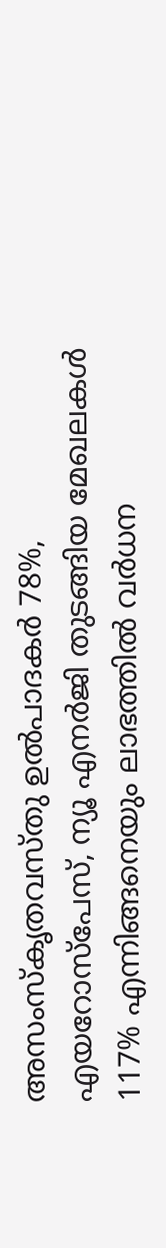അസംസ്കൃതവസ്തു ഉൽപാദകർ 78%, എയറോസ്പേസ്, ന്യൂ എനർജി തുടങ്ങിയ മേഖലകൾ 117% എന്നിങ്ങനെയും ലാഭത്തിൽ വർധന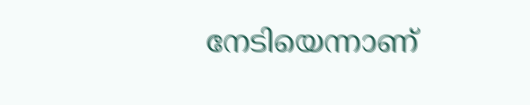നേടിയെന്നാണ്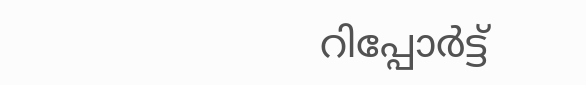റിപ്പോർട്ട്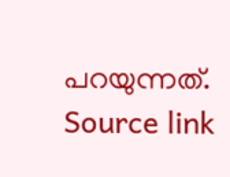പറയുന്നത്.
Source link